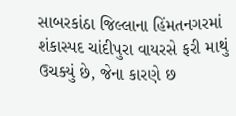સાબરકાંઠા જિલ્લાના હિંમતનગરમાં શંકાસ્પદ ચાંદીપુરા વાયરસે ફરી માથું ઉચક્યું છે, જેના કારણે છ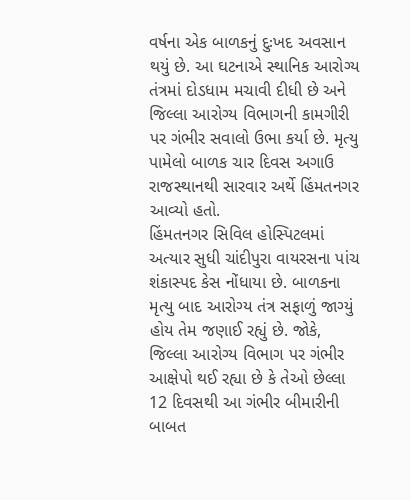વર્ષના એક બાળકનું દુઃખદ અવસાન થયું છે. આ ઘટનાએ સ્થાનિક આરોગ્ય તંત્રમાં દોડધામ મચાવી દીધી છે અને જિલ્લા આરોગ્ય વિભાગની કામગીરી પર ગંભીર સવાલો ઉભા કર્યા છે. મૃત્યુ પામેલો બાળક ચાર દિવસ અગાઉ રાજસ્થાનથી સારવાર અર્થે હિંમતનગર આવ્યો હતો.
હિંમતનગર સિવિલ હોસ્પિટલમાં અત્યાર સુધી ચાંદીપુરા વાયરસના પાંચ શંકાસ્પદ કેસ નોંધાયા છે. બાળકના મૃત્યુ બાદ આરોગ્ય તંત્ર સફાળું જાગ્યું હોય તેમ જણાઈ રહ્યું છે. જોકે, જિલ્લા આરોગ્ય વિભાગ પર ગંભીર આક્ષેપો થઈ રહ્યા છે કે તેઓ છેલ્લા 12 દિવસથી આ ગંભીર બીમારીની બાબત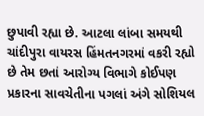છુપાવી રહ્યા છે. આટલા લાંબા સમયથી ચાંદીપુરા વાયરસ હિંમતનગરમાં વકરી રહ્યો છે તેમ છતાં આરોગ્ય વિભાગે કોઈપણ પ્રકારના સાવચેતીના પગલાં અંગે સોશિયલ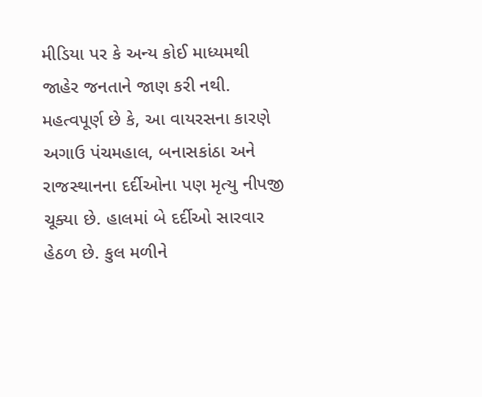મીડિયા પર કે અન્ય કોઈ માધ્યમથી જાહેર જનતાને જાણ કરી નથી.
મહત્વપૂર્ણ છે કે, આ વાયરસના કારણે અગાઉ પંચમહાલ, બનાસકાંઠા અને રાજસ્થાનના દર્દીઓના પણ મૃત્યુ નીપજી ચૂક્યા છે. હાલમાં બે દર્દીઓ સારવાર હેઠળ છે. કુલ મળીને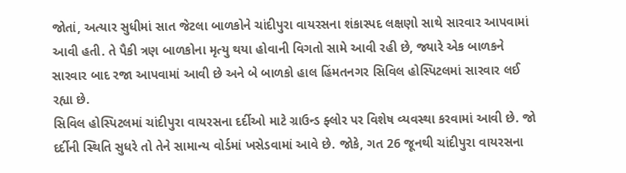જોતાં, અત્યાર સુધીમાં સાત જેટલા બાળકોને ચાંદીપુરા વાયરસના શંકાસ્પદ લક્ષણો સાથે સારવાર આપવામાં આવી હતી. તે પૈકી ત્રણ બાળકોના મૃત્યુ થયા હોવાની વિગતો સામે આવી રહી છે, જ્યારે એક બાળકને સારવાર બાદ રજા આપવામાં આવી છે અને બે બાળકો હાલ હિંમતનગર સિવિલ હોસ્પિટલમાં સારવાર લઈ રહ્યા છે.
સિવિલ હોસ્પિટલમાં ચાંદીપુરા વાયરસના દર્દીઓ માટે ગ્રાઉન્ડ ફ્લોર પર વિશેષ વ્યવસ્થા કરવામાં આવી છે. જો દર્દીની સ્થિતિ સુધરે તો તેને સામાન્ય વોર્ડમાં ખસેડવામાં આવે છે. જોકે, ગત 26 જૂનથી ચાંદીપુરા વાયરસના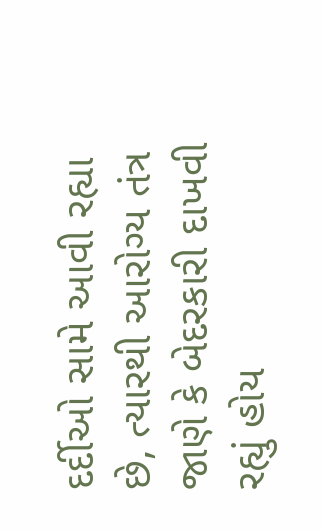દર્દીઓ સામે આવી રહ્યા છે, ત્યારથી આરોગ્ય તંત્ર જાણે કે બેદરકારી દાખવી રહ્યું હોય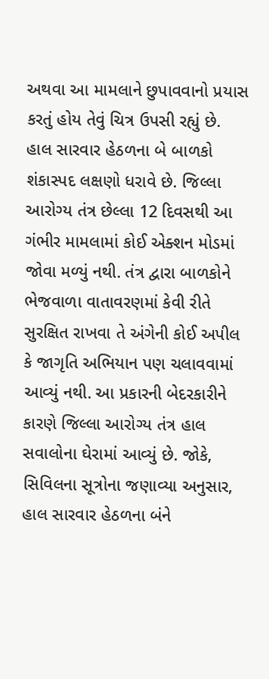અથવા આ મામલાને છુપાવવાનો પ્રયાસ કરતું હોય તેવું ચિત્ર ઉપસી રહ્યું છે.
હાલ સારવાર હેઠળના બે બાળકો શંકાસ્પદ લક્ષણો ધરાવે છે. જિલ્લા આરોગ્ય તંત્ર છેલ્લા 12 દિવસથી આ ગંભીર મામલામાં કોઈ એક્શન મોડમાં જોવા મળ્યું નથી. તંત્ર દ્વારા બાળકોને ભેજવાળા વાતાવરણમાં કેવી રીતે સુરક્ષિત રાખવા તે અંગેની કોઈ અપીલ કે જાગૃતિ અભિયાન પણ ચલાવવામાં આવ્યું નથી. આ પ્રકારની બેદરકારીને કારણે જિલ્લા આરોગ્ય તંત્ર હાલ સવાલોના ઘેરામાં આવ્યું છે. જોકે, સિવિલના સૂત્રોના જણાવ્યા અનુસાર, હાલ સારવાર હેઠળના બંને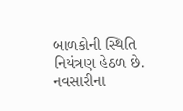બાળકોની સ્થિતિ નિયંત્રણ હેઠળ છે.
નવસારીના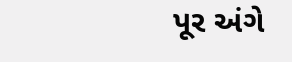પૂર અંગે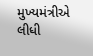મુખ્યમંત્રીએ લીધી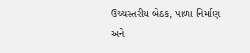ઉચ્ચસ્તરીય બેઠક, પાળા નિર્માણ અને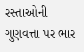રસ્તાઓની ગુણવત્તા પર ભાર